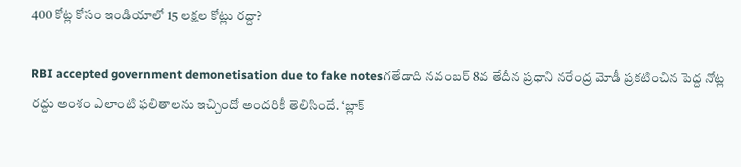400 కోట్ల కోసం ఇండియాలో 15 లక్షల కోట్లు రద్దా?

RBI accepted government demonetisation due to fake notesగతేడాది నవంబర్ 8వ తేదీన ప్రధాని నరేంద్ర మోడీ ప్రకటించిన పెద్ద నోట్ల రద్దు అంశం ఎలాంటి ఫలితాలను ఇచ్చిందో అందరికీ తెలిసిందే. ‘బ్లాక్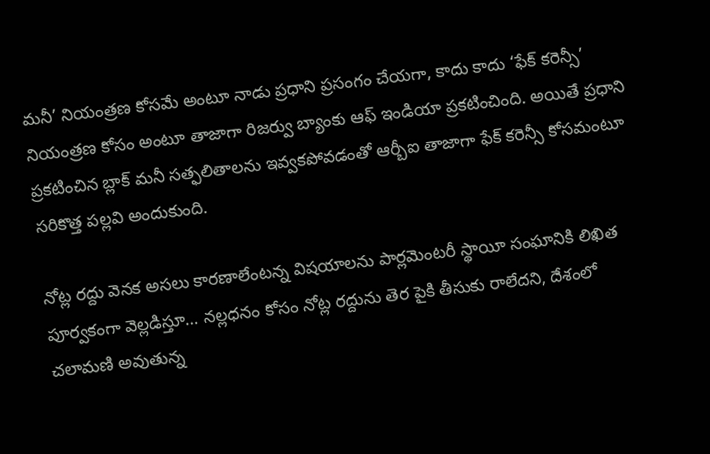మనీ’ నియంత్రణ కోసమే అంటూ నాడు ప్రధాని ప్రసంగం చేయగా, కాదు కాదు ‘ఫేక్ కరెన్సీ’ నియంత్రణ కోసం అంటూ తాజాగా రిజర్వు బ్యాంకు ఆఫ్ ఇండియా ప్రకటించింది. అయితే ప్రధాని ప్రకటించిన బ్లాక్ మనీ సత్ఫలితాలను ఇవ్వకపోవడంతో ఆర్బీఐ తాజాగా ఫేక్ కరెన్సీ కోసమంటూ సరికొత్త పల్లవి అందుకుంది.

నోట్ల రద్దు వెనక అసలు కారణాలేంటన్న విషయాలను పార్లమెంటరీ స్థాయీ సంఘానికి లిఖిత పూర్వకంగా వెల్లడిస్తూ… నల్లధనం కోసం నోట్ల రద్దును తెర పైకి తీసుకు రాలేదని, దేశంలో చలామణి అవుతున్న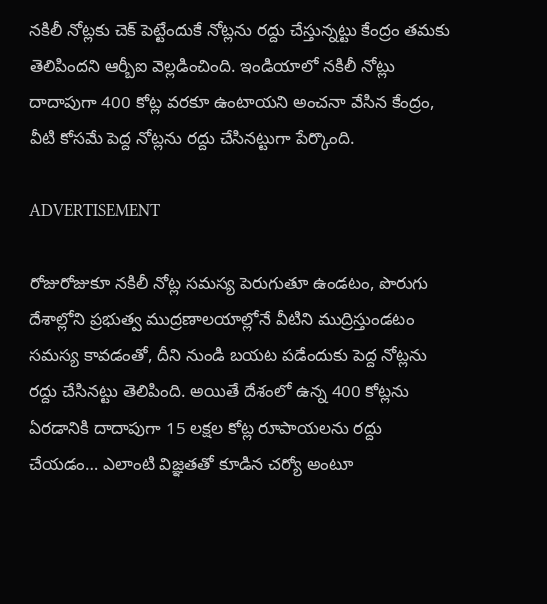నకిలీ నోట్లకు చెక్ పెట్టేందుకే నోట్లను రద్దు చేస్తున్నట్టు కేంద్రం తమకు తెలిపిందని ఆర్బీఐ వెల్లడించింది. ఇండియాలో నకిలీ నోట్లు దాదాపుగా 400 కోట్ల వరకూ ఉంటాయని అంచనా వేసిన కేంద్రం, వీటి కోసమే పెద్ద నోట్లను రద్దు చేసినట్టుగా పేర్కొంది.

ADVERTISEMENT

రోజురోజుకూ నకిలీ నోట్ల సమస్య పెరుగుతూ ఉండటం, పొరుగు దేశాల్లోని ప్రభుత్వ ముద్రణాలయాల్లోనే వీటిని ముద్రిస్తుండటం సమస్య కావడంతో, దీని నుండి బయట పడేందుకు పెద్ద నోట్లను రద్దు చేసినట్టు తెలిపింది. అయితే దేశంలో ఉన్న 400 కోట్లను ఏరడానికి దాదాపుగా 15 లక్షల కోట్ల రూపాయలను రద్దు చేయడం… ఎలాంటి విజ్ఞతతో కూడిన చర్యో అంటూ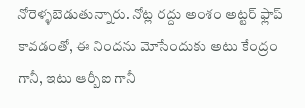నోరెళ్ళబెడుతున్నారు. నోట్ల రద్దు అంశం అట్టర్ ఫ్లాప్ కావడంతో, ఈ నిందను మోసేందుకు అటు కేంద్రం గానీ, ఇటు ఆర్బీఐ గానీ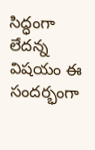సిద్ధంగా లేదన్న విషయం ఈ సందర్భంగా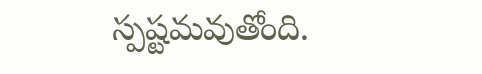స్పష్టమవుతోంది.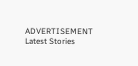ADVERTISEMENT
Latest Stories